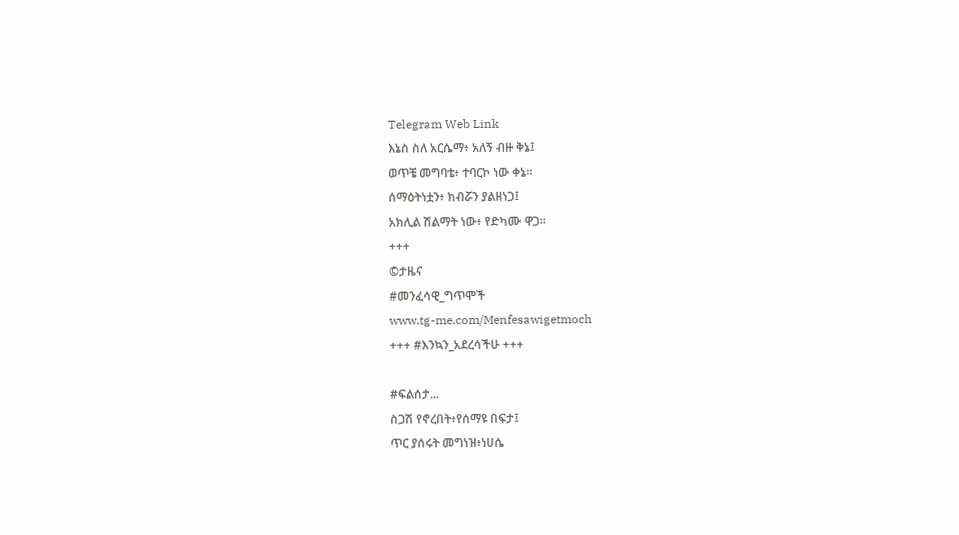Telegram Web Link
እኔስ ስለ አርሴማ፥ አለኝ ብዙ ቅኔ፤
ወጥቼ መግባቴ፥ ተባርኮ ነው ቀኔ።
ሰማዕትነቷን፥ ክብሯን ያልዘነጋ፤
አክሊል ሽልማት ነው፥ የድካሙ ዋጋ።
+++
©ታዜና
#መንፈሳዊ_ግጥሞች
www.tg-me.com/Menfesawigetmoch
+++ #እንኳን_አደረሳችሁ +++

#ፍልሰታ...
ስጋሽ የኖረበት፥የሰማዩ በፍታ፤
ጥር ያሰሩት መግነዝ፥ነሀሴ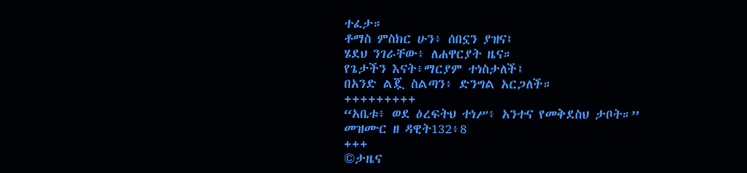ተፈታ።
ቶማስ ምስክር ሁን፥ ሰበኗን ያዝና፤
ሄደህ ንገራቸው፥ ለሐዋርያት ዜና።
የጌታችን እናት፥ማርያም ተነስታለች፤
በአንድ ልጇ ስልጣን፥ ድንግል አርጋለች።
+++++++++
“አቤቱ፥ ወደ ዕረፍትህ ተነሥ፥ አንተና የመቅደስህ ታቦት።”
መዝሙር ዘ ዳዊት132፥8
+++
©ታዜና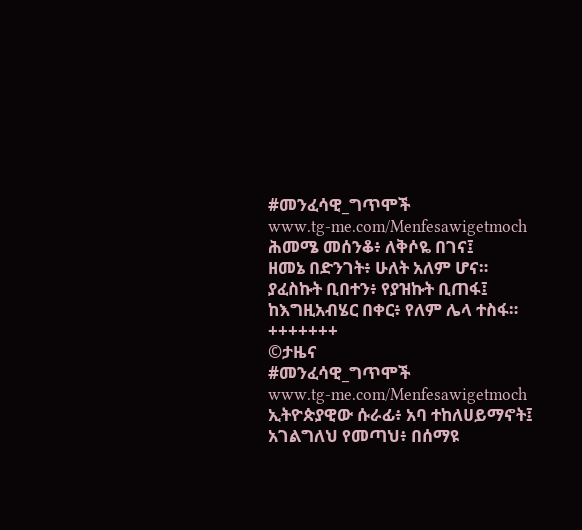#መንፈሳዊ_ግጥሞች
www.tg-me.com/Menfesawigetmoch
ሕመሜ መሰንቆ፥ ለቅሶዬ በገና፤
ዘመኔ በድንገት፥ ሁለት አለም ሆና።
ያፈስኩት ቢበተን፥ የያዝኩት ቢጠፋ፤
ከእግዚአብሄር በቀር፥ የለም ሌላ ተስፋ።
+++++++
©ታዜና
#መንፈሳዊ_ግጥሞች
www.tg-me.com/Menfesawigetmoch
ኢትዮጵያዊው ሱራፊ፥ አባ ተከለሀይማኖት፤
አገልግለህ የመጣህ፥ በሰማዩ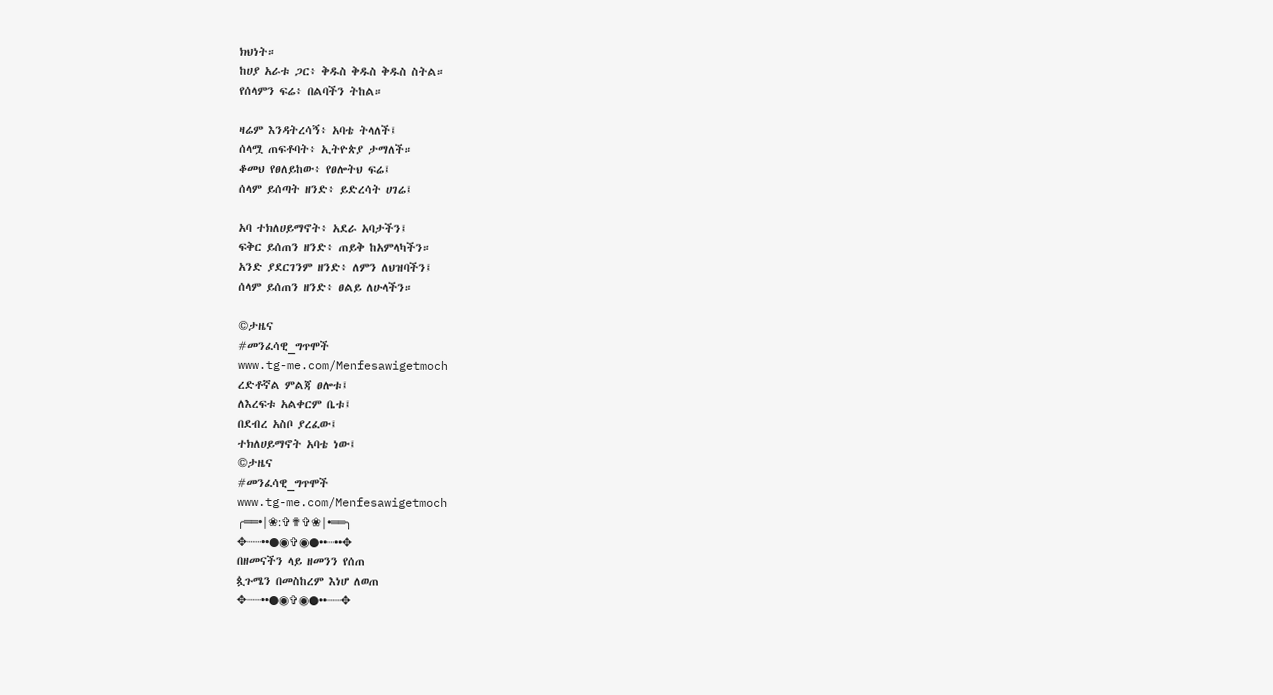ክህነት።
ከሀያ አራቱ ጋር፥ ቅዱስ ቅዱስ ቅዱስ ስትል።
የሰላምን ፍሬ፥ በልባችን ትከል።

ዛሬም እንዳትረሳኝ፥ አባቴ ትላለች፤
ሰላሟ ጠፍቶባት፥ ኢትዮጵያ ታማለች።
ቆመህ የፀለይከው፥ የፀሎትህ ፍሬ፤
ሰላም ይሰጣት ዘንድ፥ ይድረሳት ሀገሬ፤

አባ ተክለሀይማኖት፥ አደራ አባታችን፤
ፍቅር ይሰጠን ዘንድ፥ ጠይቅ ከአምላካችን።
አንድ ያደርገንም ዘንድ፥ ለምን ለህዝባችን፤
ሰላም ይሰጠን ዘንድ፥ ፀልይ ለሁላችን።

©ታዜና
#መንፈሳዊ_ግጥሞች
www.tg-me.com/Menfesawigetmoch
ረድቶኛል ምልጃ ፀሎቱ፤
ለእረፍቱ አልቀርም ቤቱ፤
በደብረ አስቦ ያረፈው፤
ተክለሀይማኖት አባቴ ነው፤
©ታዜና
#መንፈሳዊ_ግጥሞች
www.tg-me.com/Menfesawigetmoch
╭══•|❀:✞✟✞❀|•══╮
✥┈┈••●◉✞◉●••┈••✥
በዘመናችን ላይ ዘመንን የሰጠ
ጷጉሜን በመስከረም እነሆ ለወጠ
✥┈┈••●◉✞◉●••┈┈✥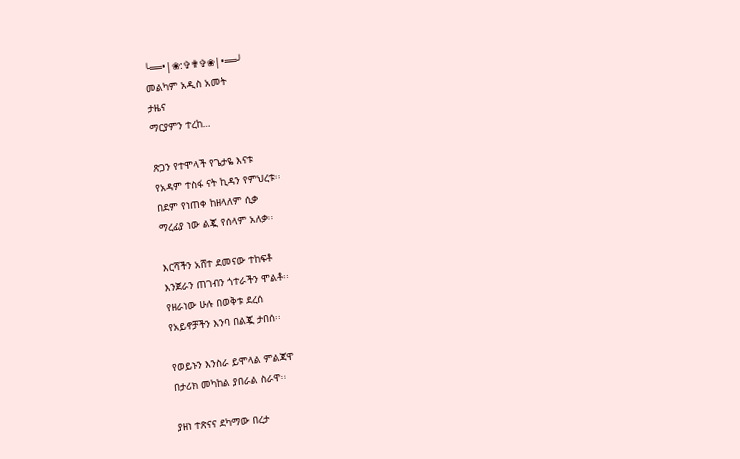╰══•|❀:✞✟✞❀|•══╯
መልካም አዲስ አመት
ታዜና
ማርያምን ተረከ…

ጽጋን የተሞላች የጌታዬ እናቱ
የአዳም ተስፋ ናት ኪዳን የምህረቱ፡፡
በደም የነጠቀ ከዘላለም ሲቃ
ማረፊያ ነው ልጇ የሰላም አለቃ፡፡

እርሻችን አሸተ ደመናው ተከፍቶ
እንጀራን ጠገብን ጎተራችን ሞልቶ፡፡
የዘራነው ሁሉ በወቅቱ ደረሰ
የአይኖቻችን እንባ በልጇ ታበሰ፡፡

የወይኑን እንስራ ይሞላል ምልጃዋ
በታሪክ መካከል ያበራል ስራዋ፡፡

ያዘነ ተጽናና ደካማው በረታ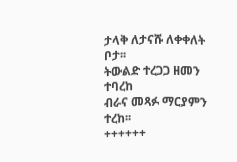ታላቅ ለታናሹ ለቀቀለት ቦታ፡፡
ትውልድ ተረጋጋ ዘመን ተባረከ
ብራና መጻፉ ማርያምን ተረከ፡፡
++++++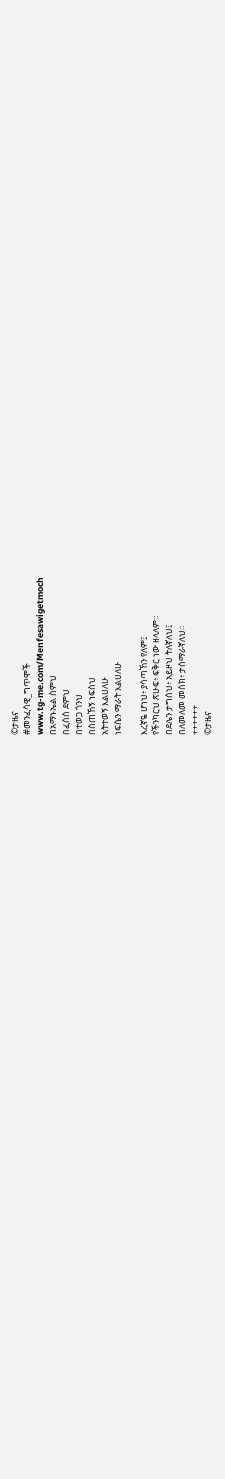©ታዜና
#መንፈሳዊ_ግጥሞች
www.tg-me.com/Menfesawigetmoch
በአማኑኤል ስምህ
በፈሰሰ ደምህ
በተወጋ ጎንህ
በሰጠኸኝ ነፍስህ
አትተወኝ እልሀለሁ
ነፍሴን ማራት እልሀለሁ

እረኛዬ ሆነህ፥ ያሳጣኸን የለም፤
የችንካርህ ጽሁፍ፥ ፍቅር ነው ዘላለም።
በደሌን ታግሰህ፥ አይዞህ ትለኛለህ፤
በለመለመ መስክ፥ ታሰማራኛለህ።
++++++
©ታዜና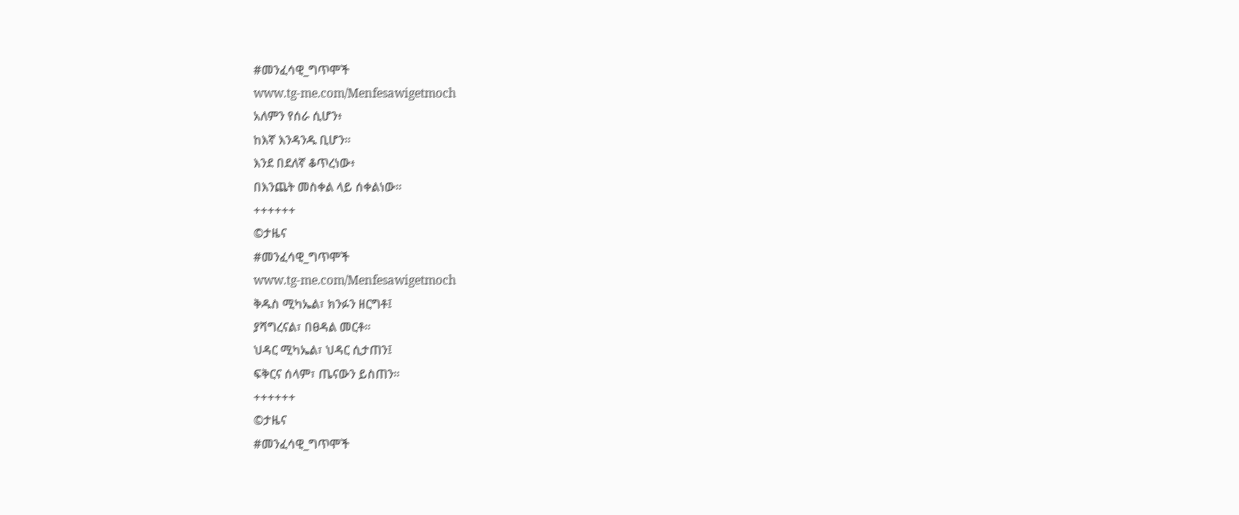#መንፈሳዊ_ግጥሞች
www.tg-me.com/Menfesawigetmoch
አለምን የሰራ ሲሆን፥
ከእኛ እንዳንዱ ቢሆን።
እንደ በደለኛ ቆጥረነው፥
በእንጨት መስቀል ላይ ሰቀልነው።
++++++
©ታዜና
#መንፈሳዊ_ግጥሞች
www.tg-me.com/Menfesawigetmoch
ቅዱስ ሚካኤል፣ ክንፉን ዘርግቶ፤
ያሻግረናል፣ በፀዳል መርቶ፡፡
ህዳር ሚካኤል፣ ህዳር ሲታጠን፤
ፍቅርና ሰላም፣ ጤናውን ይስጠን፡፡
++++++
©ታዜና
#መንፈሳዊ_ግጥሞች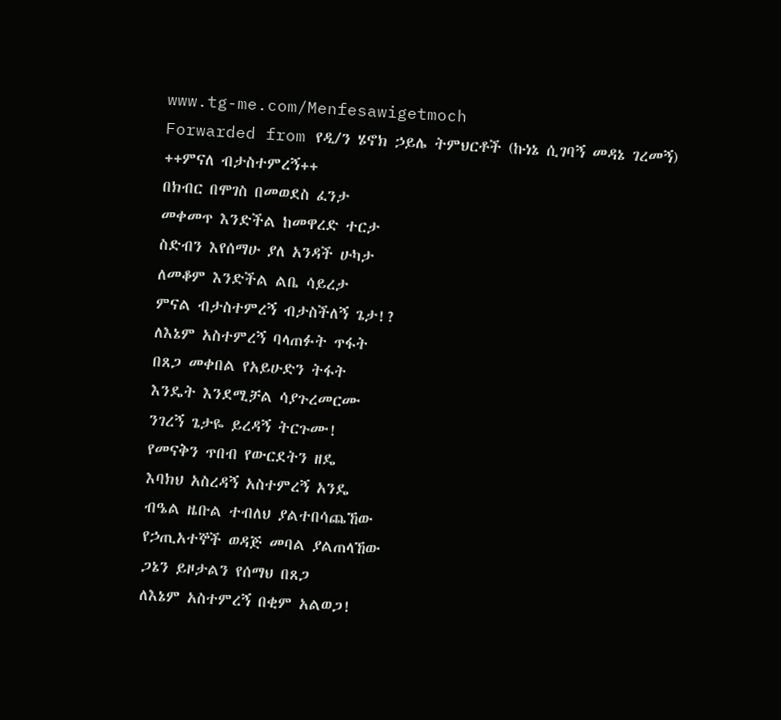www.tg-me.com/Menfesawigetmoch
Forwarded from የዲ/ን ሄኖክ ኃይሌ ትምህርቶች (ኩነኔ ሲገባኝ መዳኔ ገረመኝ)
++ምናለ ብታስተምረኝ++
በክብር በሞገስ በመወደስ ፈንታ
መቀመጥ እንድችል ከመዋረድ ተርታ
ስድብን እየሰማሁ ያለ አንዳች ሁካታ
ለመቆም እንድችል ልቤ ሳይረታ
ምናል ብታስተምረኝ ብታስችለኝ ጌታ!?
ለእኔም አስተምረኝ ባላጠፉት ጥፋት
በጸጋ መቀበል የአይሁድን ትፋት
እንዴት እንደሚቻል ሳያጉረመርሙ
ንገረኝ ጌታዬ ይረዳኝ ትርጉሙ!
የመናቅን ጥበብ የውርደትን ዘዴ
እባክህ አስረዳኝ አስተምረኝ አንዴ
ብዔል ዜቡል ተብለህ ያልተበሳጨኸው
የኃጢአተኞች ወዳጅ መባል ያልጠላኸው
ጋኔን ይዞታልን የሰማህ በጸጋ
ለእኔም አስተምረኝ በቂም አልወጋ!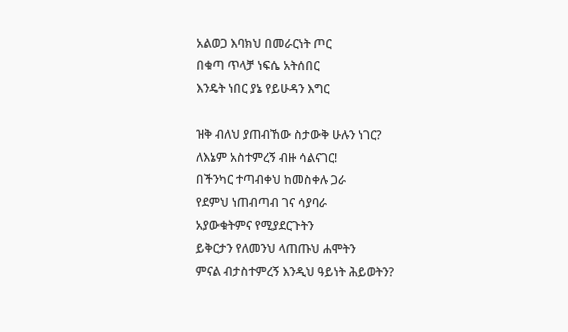አልወጋ እባክህ በመራርነት ጦር
በቁጣ ጥላቻ ነፍሴ አትሰበር
እንዴት ነበር ያኔ የይሁዳን እግር

ዝቅ ብለህ ያጠብኸው ስታውቅ ሁሉን ነገር?
ለእኔም አስተምረኝ ብዙ ሳልናገር!
በችንካር ተጣብቀህ ከመስቀሉ ጋራ
የደምህ ነጠብጣብ ገና ሳያባራ
አያውቁትምና የሚያደርጉትን
ይቅርታን የለመንህ ላጠጡህ ሐሞትን
ምናል ብታስተምረኝ እንዲህ ዓይነት ሕይወትን?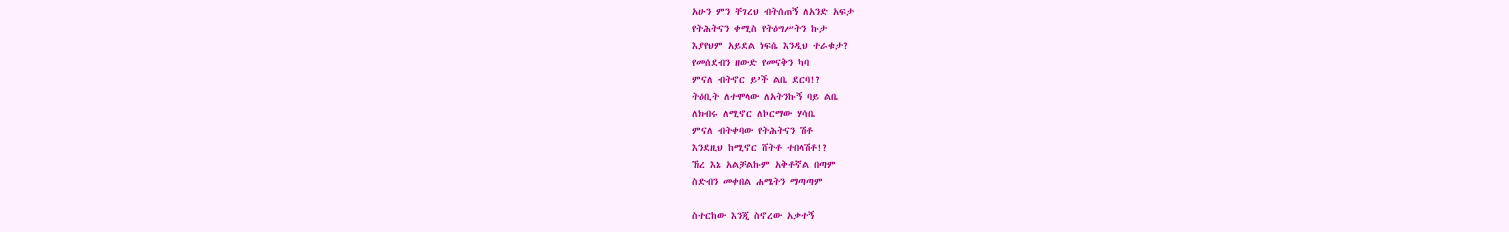አሁን ምን ቸገረህ ብትሰጠኝ ለአንድ አፍታ
የትሕትናን ቀሚስ የትዕግሥትን ኩታ
እያየህም አይደል ነፍሴ እንዲህ ተራቁታ?
የመሰደብን ዘውድ የመናቅን ካባ
ምናለ ብትኖር ይ’ች ልቤ ደርባ!?
ትዕቢት ለተሞላው ለአትንኩኝ ባይ ልቤ
ለክብሩ ለሚኖር ለኮርማው ሃሳቤ
ምናለ ብትቀባው የትሕትናን ሽቶ
እንደዚህ ከሚኖር ሸትቶ ተበላሽቶ!?
ኸረ እኔ አልቻልኩም አቅቶኛል በጣም
ስድብን መቀበል ሐሜትን ማጣጣም

ስተርከው እንጂ ስኖረው አቃተኝ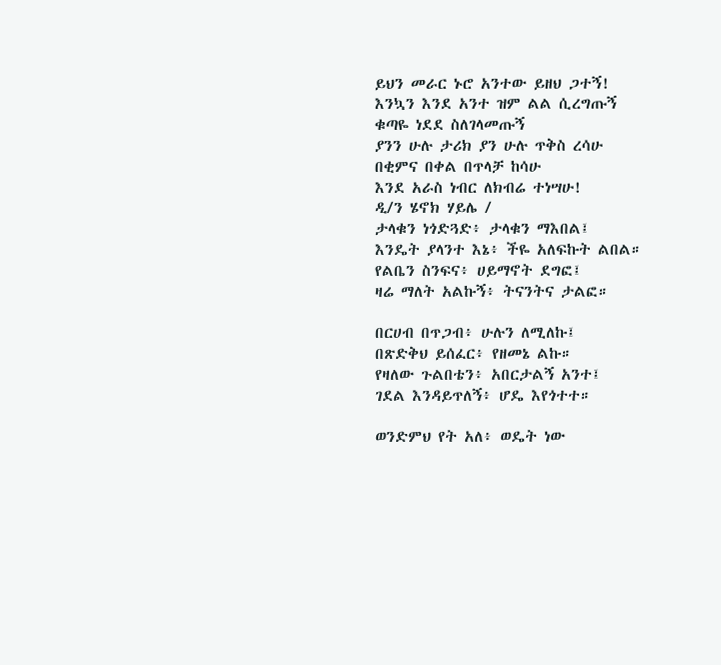ይህን መራር ኑሮ አንተው ይዘህ ጋተኝ!
እንኳን እንደ አንተ ዝም ልል ሲረግጡኝ
ቁጣዬ ነደደ ስለገላመጡኝ
ያንን ሁሉ ታሪክ ያን ሁሉ ጥቅስ ረሳሁ
በቂምና በቀል በጥላቻ ከሳሁ
እንደ አራስ ነብር ለክብሬ ተነሣሁ!
ዲ/ን ሄኖክ ሃይሌ /
ታላቁን ነጎድጓድ፥ ታላቁን ማእበል፤
እንዴት ያላንተ እኔ፥ ችዬ አለፍኩት ልበል።
የልቤን ስንፍና፥ ሀይማኖት ደግፎ፤
ዛሬ ማለት አልኩኝ፥ ትናንትና ታልፎ።

በርሀብ በጥጋብ፥ ሁሉን ለሚለኩ፤
በጽድቅህ ይሰፈር፥ የዘመኔ ልኩ።
የዛለው ጉልበቴን፥ አበርታልኝ አንተ፤
ገደል እንዳይጥለኝ፥ ሆዴ እየጎተተ።

ወንድምህ የት አለ፥ ወዴት ነው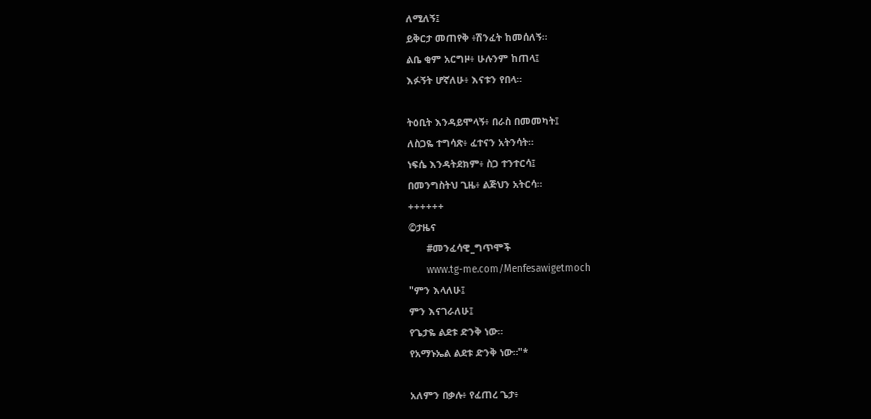ለሚለኝ፤
ይቅርታ መጠየቅ ፥ሽንፈት ከመሰለኝ።
ልቤ ቂም አርግዞ፥ ሁሉንም ከጠላ፤
እፉኝት ሆኛለሁ፥ እናቱን የበላ።

ትዕቢት እንዳይሞላኝ፥ በራስ በመመካት፤
ለስጋዬ ተግሳጽ፥ ፈተናን አትንሳት።
ነፍሴ እንዳትደክም፥ ስጋ ተንተርሳ፤
በመንግስትህ ጊዜ፥ ልጅህን አትርሳ።
++++++
©ታዜና
      #መንፈሳዊ_ግጥሞች
      www.tg-me.com/Menfesawigetmoch
"ምን እላለሁ፤
ምን እናገራለሁ፤
የጌታዬ ልደቱ ድንቅ ነው።
የአማኑኤል ልደቱ ድንቅ ነው።"*

አለምን በቃሉ፥ የፈጠረ ጌታ፥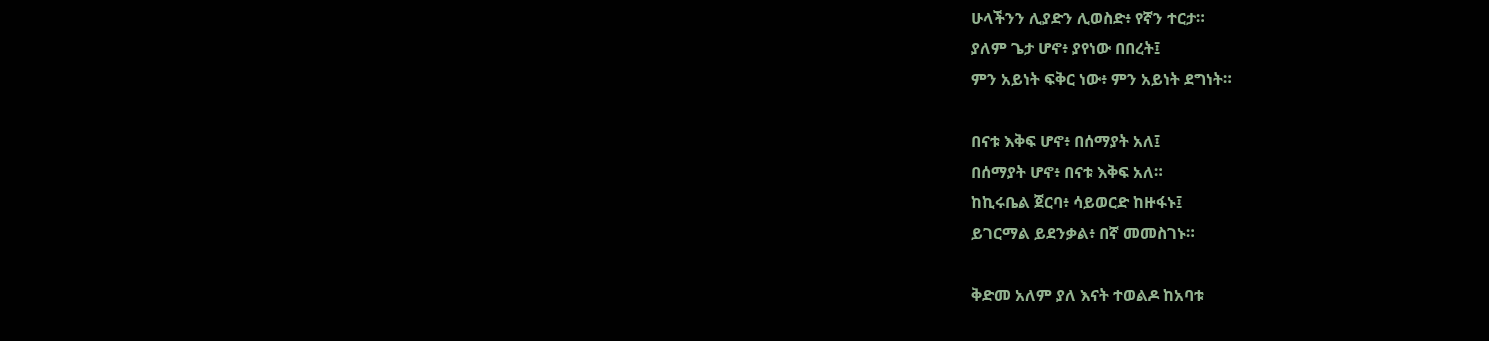ሁላችንን ሊያድን ሊወስድ፥ የኛን ተርታ።
ያለም ጌታ ሆኖ፥ ያየነው በበረት፤
ምን አይነት ፍቅር ነው፥ ምን አይነት ደግነት።

በናቱ እቅፍ ሆኖ፥ በሰማያት አለ፤
በሰማያት ሆኖ፥ በናቱ እቅፍ አለ።
ከኪሩቤል ጀርባ፥ ሳይወርድ ከዙፋኑ፤
ይገርማል ይደንቃል፥ በኛ መመስገኑ።

ቅድመ አለም ያለ እናት ተወልዶ ከአባቱ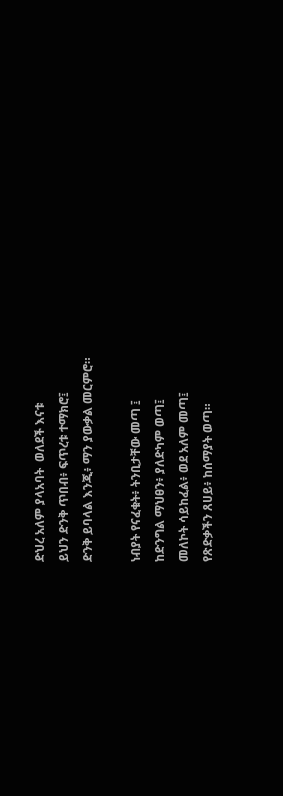ድህረ አለም ያላአባት  ወለደች እናቱ
ይህን ድንቅ ጥበብ፥ ፍጥረቱ ተማክሮ፤
ድንቅ ይባላል እንጂ፥ ማን ያውቃል መርምሮ።

ነብያት የናፈቁት፥ ትንቢታቸው መጣ ፤
ከድንግል ማህፀን፥ ያለድካም ወጣ፤
መለኮት ሳይከፈል፥ ወደ አለም መጣ፤
የጽድቃችን ጸሀይ፥ ከሰማያት ወጣ።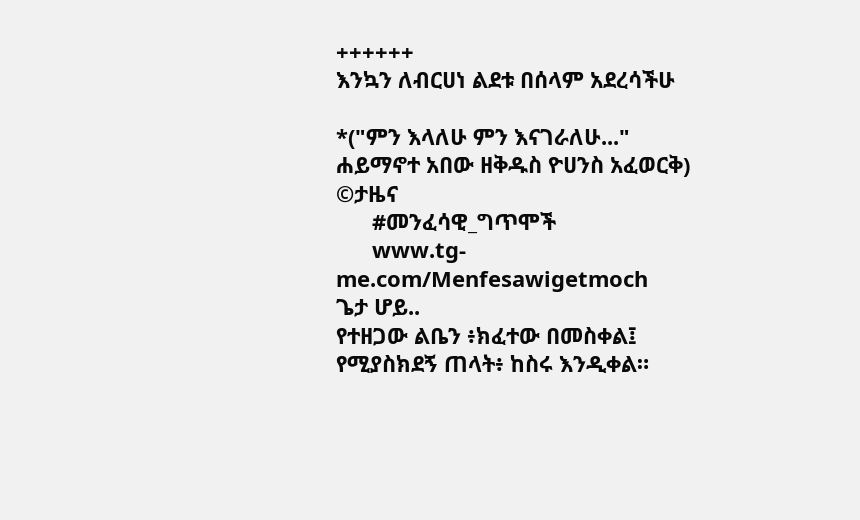++++++
እንኳን ለብርሀነ ልደቱ በሰላም አደረሳችሁ

*("ምን እላለሁ ምን እናገራለሁ..."
ሐይማኖተ አበው ዘቅዱስ ዮሀንስ አፈወርቅ)
©ታዜና
      #መንፈሳዊ_ግጥሞች
      www.tg-me.com/Menfesawigetmoch
ጌታ ሆይ..
የተዘጋው ልቤን ፥ክፈተው በመስቀል፤
የሚያስክደኝ ጠላት፥ ከስሩ እንዲቀል።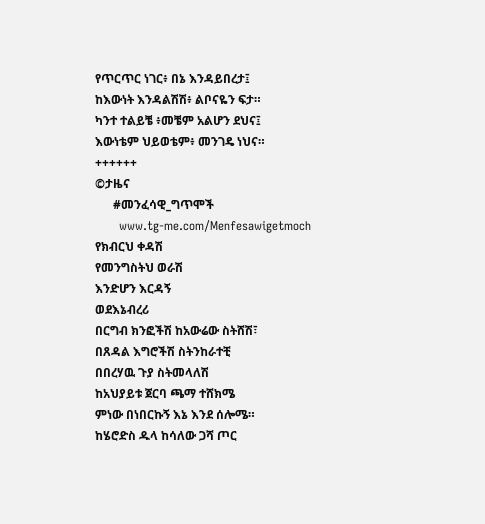የጥርጥር ነገር፥ በኔ እንዳይበረታ፤
ከእውነት እንዳልሽሽ፥ ልቦናዬን ፍታ።
ካንተ ተልይቼ ፥መቼም አልሆን ደህና፤
እውነቴም ህይወቴም፥ መንገዴ ነህና።
++++++
©ታዜና
      #መንፈሳዊ_ግጥሞች
      www.tg-me.com/Menfesawigetmoch
የክብርህ ቀዳሽ
የመንግስትህ ወራሽ
እንድሆን እርዳኝ
ወደእኔብረሪ
በርግብ ክንፎችሽ ከአውሬው ስትሸሽ፣
በጸዳል እግሮችሽ ስትንከራተቺ
በበረሃዉ ጉያ ስትመላለሽ
ከአህያይቱ ጀርባ ጫማ ተሸክሜ
ምነው በነበርኩኝ እኔ እንደ ሰሎሜ።
ከሄሮድስ ዱላ ከሳለው ጋሻ ጦር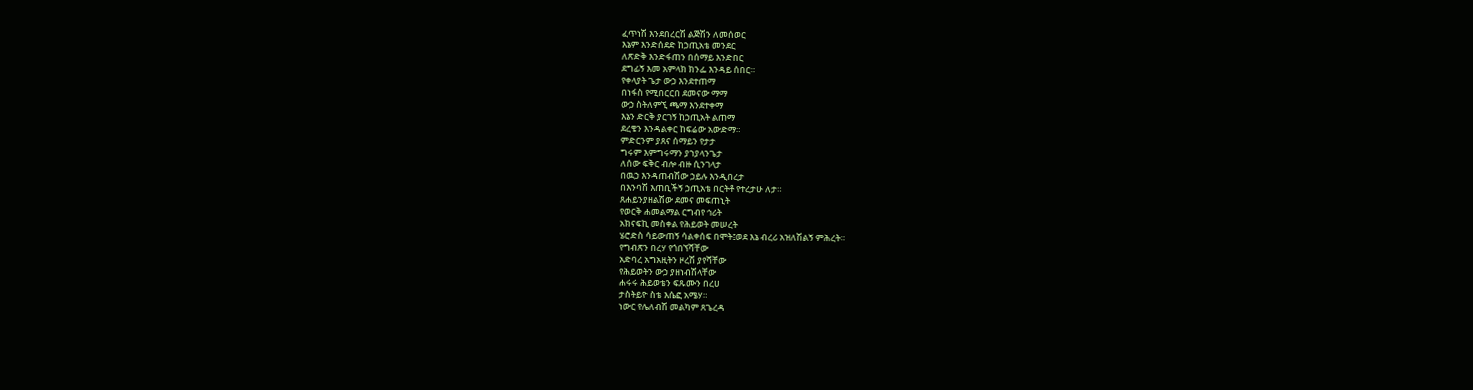ፈጥነሽ እንደበረርሽ ልጅሽን ለመሰወር
እኔም እንድሰደድ ከኃጢአቴ መንደር
ለጽድቅ እንድፋጠን በሰማይ እንድበር
ደግፊኝ እመ አምላክ ክንፌ እንዳይ ሰበር።
የቀላያት ጌታ ውኃ እንደተጠማ
በነፋስ የሚበርርበ ደመናው ማማ
ውኃ ስትለምኚ ጫማ እንደተቀማ
እኔን ድርቅ ያርገኝ ከኃጢአት ልጠማ
ደረቄን እንዳልቀር ከፍሬው አውድማ።
ምድርንም ያጸና ሰማይን የታታ
ግሩም እምግሩማን ያኀያላንጌታ
ለሰው ፍቅር ብሎ ብዙ ሲንገላታ
በዉኃ እንዳጠብሽው ኃይሉ እንዲበረታ
በእንባሽ እጠቢችኝ ኃጢአቴ በርትቶ የተረታሁ ለታ።
ጸሐይንያዘልሽው ደመና መፍጠኒት
የወርቅ ሐመልማል ርግብየ ኅሪት
አክናፍኪ መስቀል የሕይወት መሠረት
ሄሮድስ ሳይውጠኝ ሳልቀሰፍ በሞት፤ወደ እኔ ብረሪ አዝለሽልኝ ምሕረት።
የግብጽን በረሃ የጎበኘሻቸው
አድባረ አግአዚትን ዞረሽ ያየሻቸው
የሕይወትን ውኃ ያዘነብሽላቸው
ሐሩሩ ሕይወቴን ፍጹሙን በረሀ
ታስትይዮ ስቴ እሴፎ አሜሃ።
ነውር የሌለብሽ መልካም ጸጌረዳ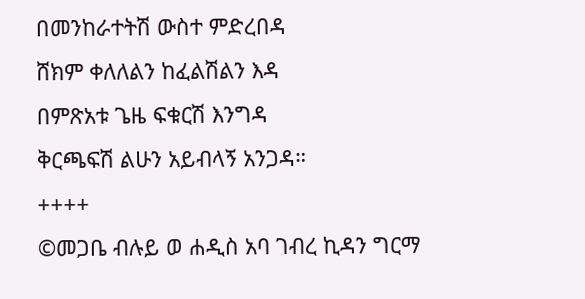በመንከራተትሽ ውስተ ምድረበዳ
ሸክም ቀለለልን ከፈልሽልን እዳ
በምጽአቱ ጌዜ ፍቁርሽ እንግዳ
ቅርጫፍሽ ልሁን አይብላኝ አንጋዳ።
++++
©መጋቤ ብሉይ ወ ሐዲስ አባ ገብረ ኪዳን ግርማ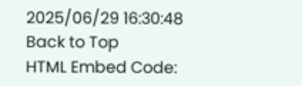2025/06/29 16:30:48
Back to Top
HTML Embed Code: